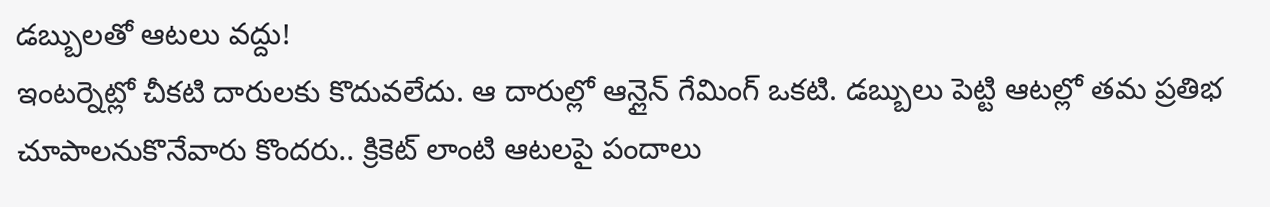డబ్బులతో ఆటలు వద్దు!
ఇంటర్నెట్లో చీకటి దారులకు కొదువలేదు. ఆ దారుల్లో ఆన్లైన్ గేమింగ్ ఒకటి. డబ్బులు పెట్టి ఆటల్లో తమ ప్రతిభ చూపాలనుకొనేవారు కొందరు.. క్రికెట్ లాంటి ఆటలపై పందాలు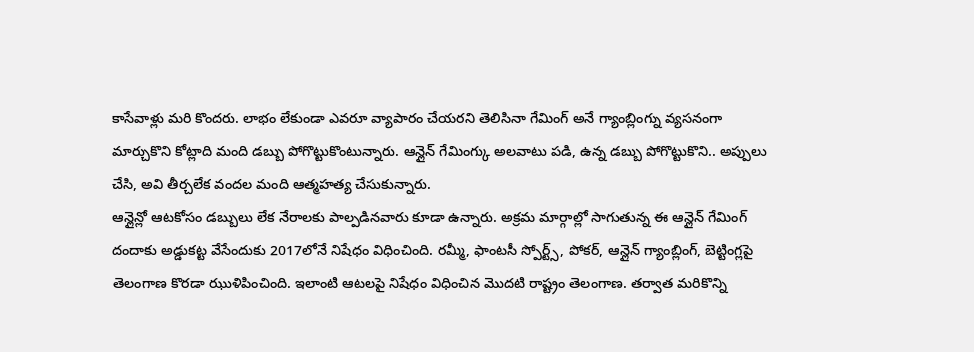కాసేవాళ్లు మరి కొందరు. లాభం లేకుండా ఎవరూ వ్యాపారం చేయరని తెలిసినా గేమింగ్ అనే గ్యాంబ్లింగ్ను వ్యసనంగా మార్చుకొని కోట్లాది మంది డబ్బు పోగొట్టుకొంటున్నారు. ఆన్లైన్ గేమింగ్కు అలవాటు పడి, ఉన్న డబ్బు పోగొట్టుకొని.. అప్పులు చేసి, అవి తీర్చలేక వందల మంది ఆత్మహత్య చేసుకున్నారు.
ఆన్లైన్లో ఆటకోసం డబ్బులు లేక నేరాలకు పాల్పడినవారు కూడా ఉన్నారు. అక్రమ మార్గాల్లో సాగుతున్న ఈ ఆన్లైన్ గేమింగ్ దందాకు అడ్డుకట్ట వేసేందుకు 2017లోనే నిషేధం విధించింది. రమ్మీ, ఫాంటసీ స్పోర్ట్స్, పోకర్, ఆన్లైన్ గ్యాంబ్లింగ్, బెట్టింగ్లపై తెలంగాణ కొరడా ఝుళిపించింది. ఇలాంటి ఆటలపై నిషేధం విధించిన మొదటి రాష్ట్రం తెలంగాణ. తర్వాత మరికొన్ని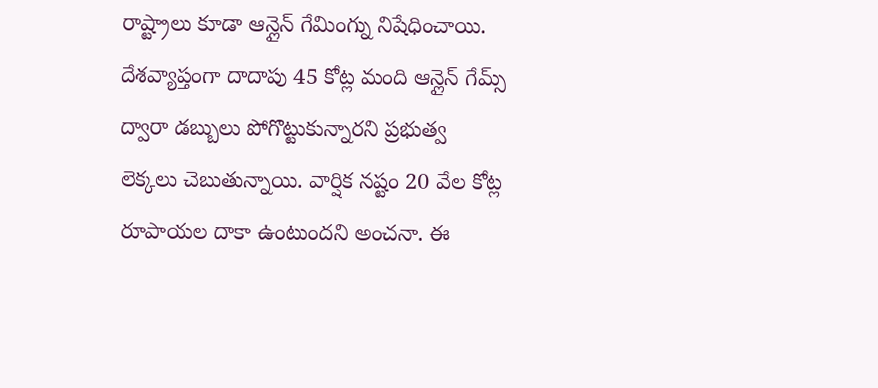రాష్ట్రాలు కూడా ఆన్లైన్ గేమింగ్ను నిషేధించాయి.
దేశవ్యాప్తంగా దాదాపు 45 కోట్ల మంది ఆన్లైన్ గేమ్స్ ద్వారా డబ్బులు పోగొట్టుకున్నారని ప్రభుత్వ లెక్కలు చెబుతున్నాయి. వార్షిక నష్టం 20 వేల కోట్ల రూపాయల దాకా ఉంటుందని అంచనా. ఈ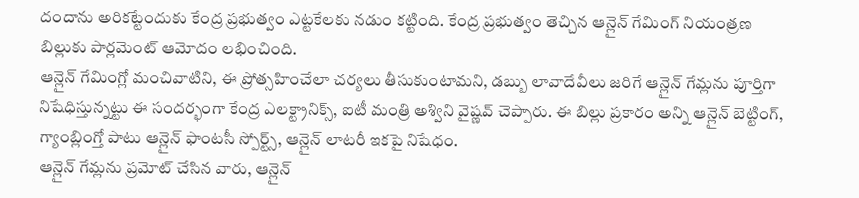దందాను అరికట్టేందుకు కేంద్ర ప్రభుత్వం ఎట్టకేలకు నడుం కట్టింది. కేంద్ర ప్రభుత్వం తెచ్చిన ఆన్లైన్ గేమింగ్ నియంత్రణ బిల్లుకు పార్లమెంట్ ఆమోదం లభించింది.
ఆన్లైన్ గేమింగ్లో మంచివాటిని, ఈ ప్రోత్సహించేలా చర్యలు తీసుకుంటామని, డబ్బు లావాదేవీలు జరిగే ఆన్లైన్ గేమ్లను పూర్తిగా నిషేధిస్తున్నట్టు ఈ సందర్భంగా కేంద్ర ఎలక్ట్రానిక్స్, ఐటీ మంత్రి అశ్విని వైష్ణవ్ చెప్పారు. ఈ బిల్లు ప్రకారం అన్ని ఆన్లైన్ బెట్టింగ్, గ్యాంబ్లింగ్తో పాటు ఆన్లైన్ ఫాంటసీ స్పోర్ట్స్, ఆన్లైన్ లాటరీ ఇకపై నిషేధం.
ఆన్లైన్ గేమ్లను ప్రమోట్ చేసిన వారు, ఆన్లైన్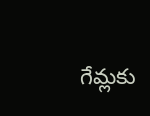గేమ్లకు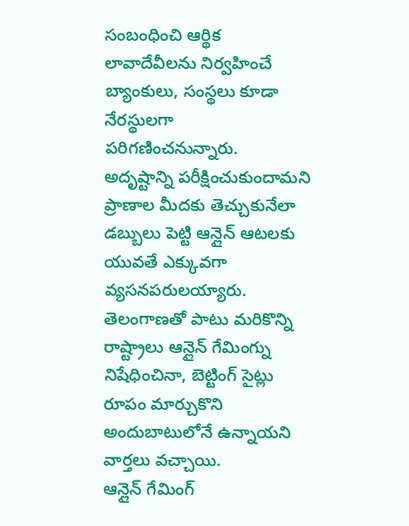సంబంధించి ఆర్థిక లావాదేవీలను నిర్వహించే బ్యాంకులు, సంస్థలు కూడా నేరస్థులగా పరిగణించనున్నారు. అదృష్టాన్ని పరీక్షించుకుందామని ప్రాణాల మీదకు తెచ్చుకునేలా డబ్బులు పెట్టి ఆన్లైన్ ఆటలకు యువతే ఎక్కువగా వ్యసనపరులయ్యారు. తెలంగాణతో పాటు మరికొన్ని రాష్ట్రాలు ఆన్లైన్ గేమింగ్ను నిషేధించినా, బెట్టింగ్ సైట్లు రూపం మార్చుకొని అందుబాటులోనే ఉన్నాయని వార్తలు వచ్చాయి.
ఆన్లైన్ గేమింగ్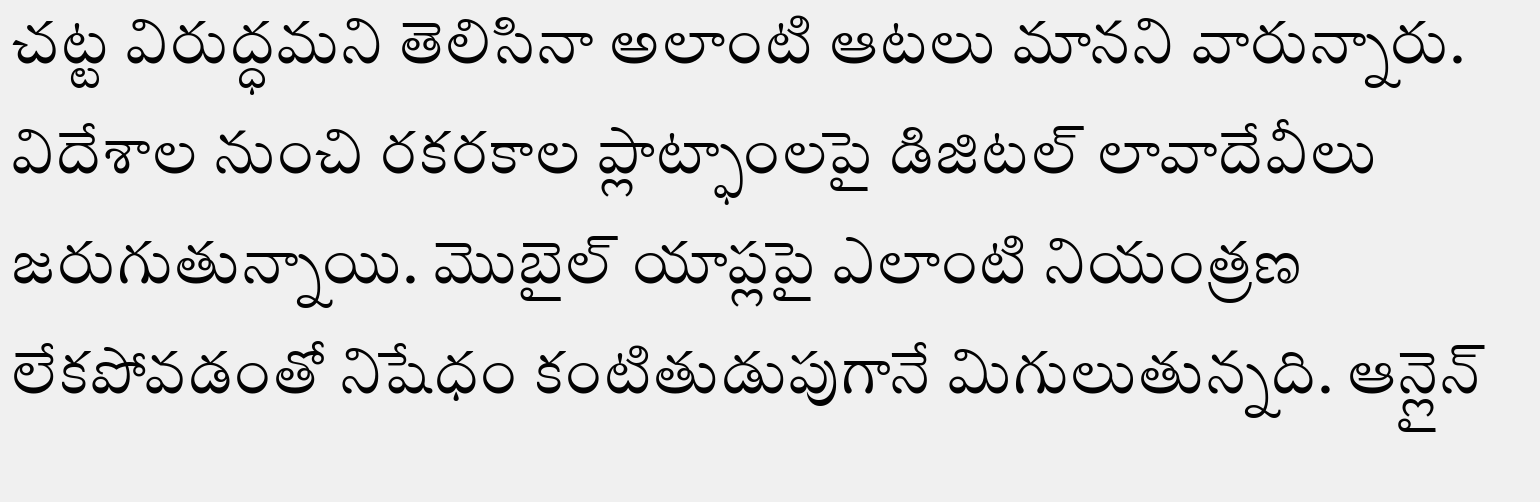చట్ట విరుద్ధమని తెలిసినా అలాంటి ఆటలు మానని వారున్నారు. విదేశాల నుంచి రకరకాల ప్లాట్ఫాంలపై డిజిటల్ లావాదేవీలు జరుగుతున్నాయి. మొబైల్ యాప్లపై ఎలాంటి నియంత్రణ లేకపోవడంతో నిషేధం కంటితుడుపుగానే మిగులుతున్నది. ఆన్లైన్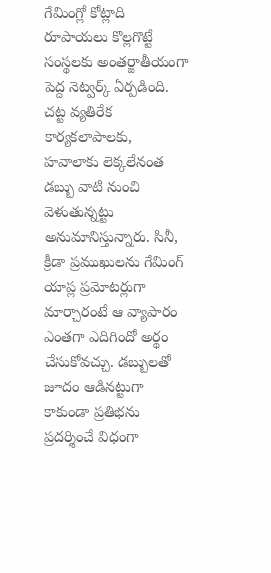గేమింగ్లో కోట్లాది రూపాయలు కొల్లగొట్టే సంస్థలకు అంతర్జాతీయంగా పెద్ద నెట్వర్క్ ఏర్పడింది.
చట్ట వ్యతిరేక కార్యకలాపాలకు, హవాలాకు లెక్కలేనంత డబ్బు వాటి నుంచి వెళుతున్నట్టు అనుమానిస్తున్నారు. సినీ, క్రీడా ప్రముఖులను గేమింగ్ యాప్ల ప్రమోటర్లుగా మార్చారంటే ఆ వ్యాపారం ఎంతగా ఎదిగిందో అర్థం చేసుకోవచ్చు. డబ్బులతో జూదం ఆడినట్టుగా కాకుండా ప్రతిభను ప్రదర్శించే విధంగా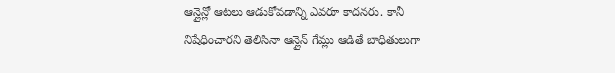ఆన్లైన్లో ఆటలు ఆడుకోవడాన్ని ఎవరూ కాదనరు. కానీ నిషేధించారని తెలిసినా ఆన్లైన్ గేమ్లు ఆడితే బాధితులుగా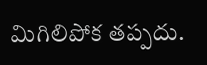మిగిలిపోక తప్పదు.